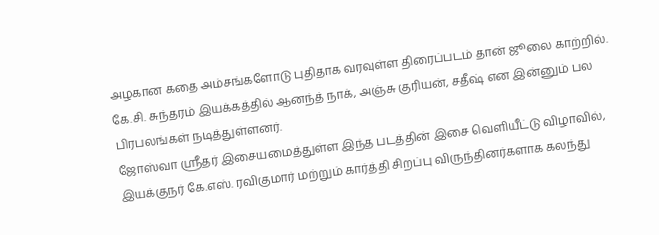அழகான கதை அம்சங்களோடு புதிதாக வரவுள்ள திரைப்படம் தான் ஜூலை காற்றில். கே.சி. சுந்தரம் இயக்கத்தில் ஆனந்த் நாக், அஞ்சு குரியன், சதீஷ் என இன்னும் பல பிரபலங்கள் நடித்துள்ளனர்.
ஜோஸ்வா ஸ்ரீதர் இசையமைத்துள்ள இந்த படத்தின் இசை வெளியீட்டு விழாவில், இயக்குநர் கே.எஸ். ரவிகுமார் மற்றும் கார்த்தி சிறப்பு விருந்தினர்களாக கலந்து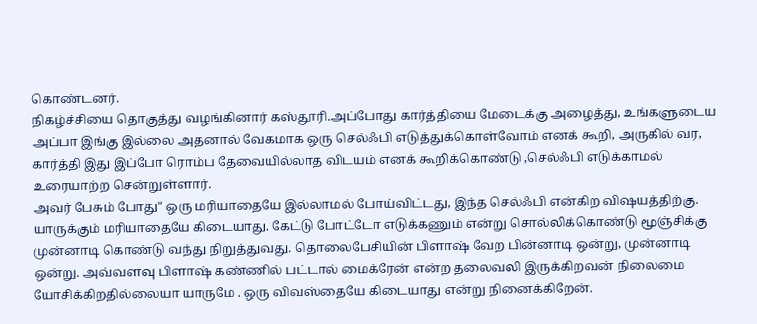கொண்டனர்.
நிகழ்ச்சியை தொகுத்து வழங்கினார் கஸ்தூரி.அப்போது கார்த்தியை மேடைக்கு அழைத்து, உங்களுடைய அப்பா இங்கு இல்லை அதனால் வேகமாக ஒரு செல்ஃபி எடுத்துக்கொள்வோம் எனக் கூறி, அருகில் வர, கார்த்தி இது இப்போ ரொம்ப தேவையில்லாத விடயம் எனக் கூறிக்கொண்டு ,செல்ஃபி எடுக்காமல் உரையாற்ற சென்றுள்ளார்.
அவர் பேசும் போது" ஒரு மரியாதையே இல்லாமல் போய்விட்டது, இந்த செல்ஃபி என்கிற விஷயத்திற்கு. யாருக்கும் மரியாதையே கிடையாது. கேட்டு போட்டோ எடுக்கணும் என்று சொல்லிக்கொண்டு மூஞ்சிக்கு முன்னாடி கொண்டு வந்து நிறுத்துவது. தொலைபேசியின் பிளாஷ் வேற பின்னாடி ஒன்று, முன்னாடி ஒன்று. அவ்வளவு பிளாஷ் கண்ணில் பட்டால் மைக்ரேன் என்ற தலைவலி இருக்கிறவன் நிலைமை யோசிக்கிறதில்லையா யாருமே . ஒரு விவஸ்தையே கிடையாது என்று நினைக்கிறேன்.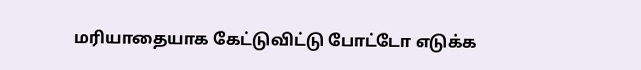மரியாதையாக கேட்டுவிட்டு போட்டோ எடுக்க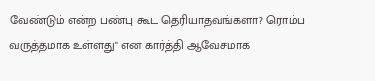வேண்டும் என்ற பண்பு கூட தெரியாதவங்களா? ரொம்ப வருத்தமாக உள்ளது" என கார்த்தி ஆவேசமாக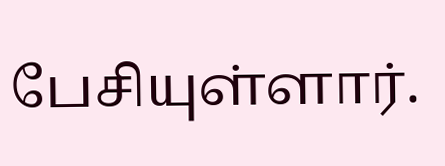பேசியுள்ளார்.